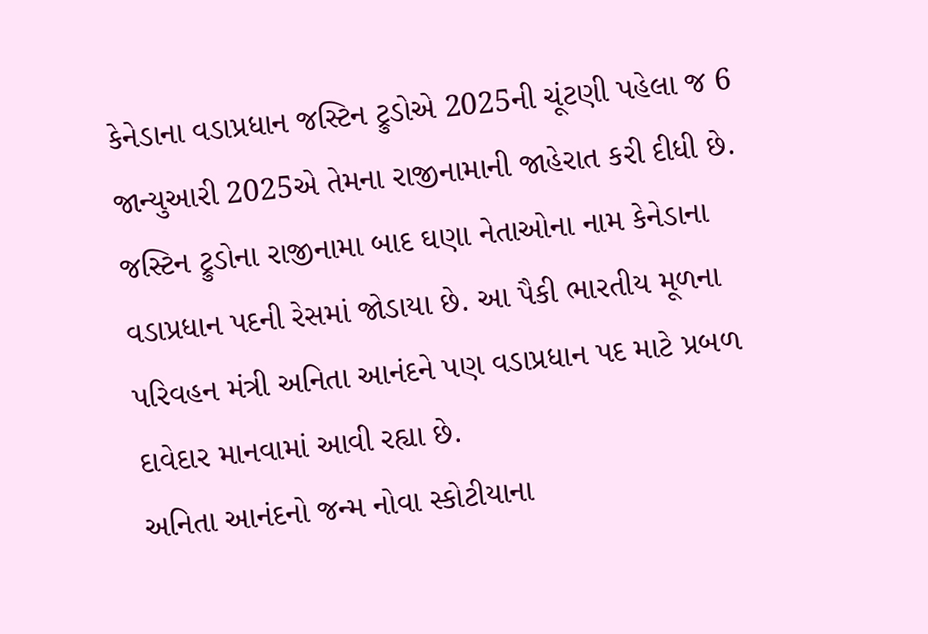કેનેડાના વડાપ્રધાન જસ્ટિન ટ્રુડોએ 2025ની ચૂંટણી પહેલા જ 6 જાન્યુઆરી 2025એ તેમના રાજીનામાની જાહેરાત કરી દીધી છે. જસ્ટિન ટ્રુડોના રાજીનામા બાદ ઘણા નેતાઓના નામ કેનેડાના વડાપ્રધાન પદની રેસમાં જોડાયા છે. આ પૈકી ભારતીય મૂળના પરિવહન મંત્રી અનિતા આનંદને પણ વડાપ્રધાન પદ માટે પ્રબળ દાવેદાર માનવામાં આવી રહ્યા છે.
અનિતા આનંદનો જન્મ નોવા સ્કોટીયાના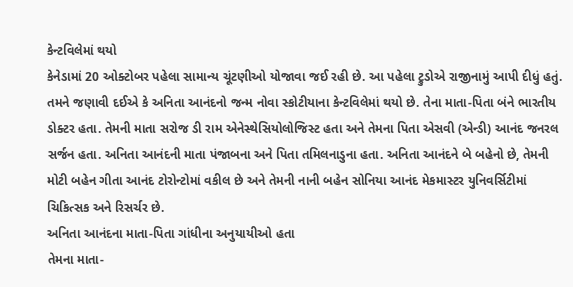કેન્ટવિલેમાં થયો
કેનેડામાં 20 ઓક્ટોબર પહેલા સામાન્ય ચૂંટણીઓ યોજાવા જઈ રહી છે. આ પહેલા ટ્રુડોએ રાજીનામું આપી દીધું હતું. તમને જણાવી દઈએ કે અનિતા આનંદનો જન્મ નોવા સ્કોટીયાના કેન્ટવિલેમાં થયો છે. તેના માતા-પિતા બંને ભારતીય ડોક્ટર હતા. તેમની માતા સરોજ ડી રામ એનેસ્થેસિયોલોજિસ્ટ હતા અને તેમના પિતા એસવી (એન્ડી) આનંદ જનરલ સર્જન હતા. અનિતા આનંદની માતા પંજાબના અને પિતા તમિલનાડુના હતા. અનિતા આનંદને બે બહેનો છે, તેમની મોટી બહેન ગીતા આનંદ ટોરોન્ટોમાં વકીલ છે અને તેમની નાની બહેન સોનિયા આનંદ મેકમાસ્ટર યુનિવર્સિટીમાં ચિકિત્સક અને રિસર્ચર છે.
અનિતા આનંદના માતા-પિતા ગાંધીના અનુયાયીઓ હતા
તેમના માતા-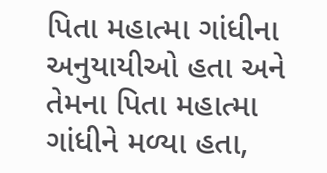પિતા મહાત્મા ગાંધીના અનુયાયીઓ હતા અને તેમના પિતા મહાત્મા ગાંધીને મળ્યા હતા,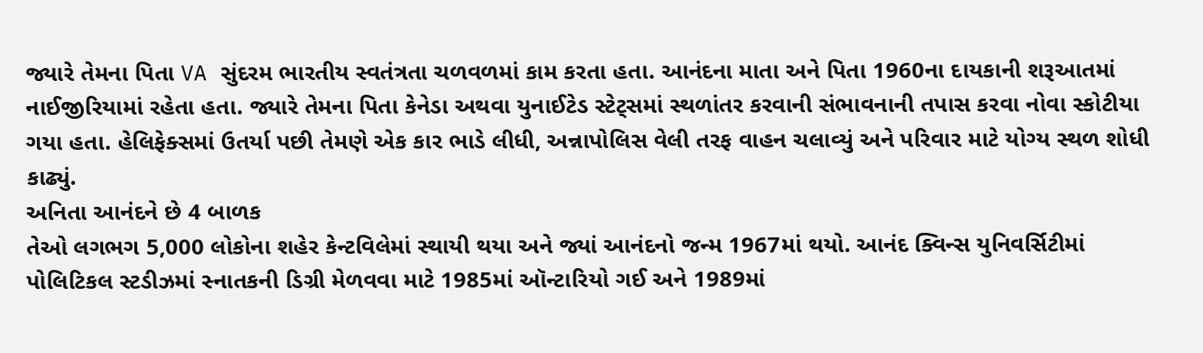જ્યારે તેમના પિતા VA સુંદરમ ભારતીય સ્વતંત્રતા ચળવળમાં કામ કરતા હતા. આનંદના માતા અને પિતા 1960ના દાયકાની શરૂઆતમાં નાઈજીરિયામાં રહેતા હતા. જ્યારે તેમના પિતા કેનેડા અથવા યુનાઈટેડ સ્ટેટ્સમાં સ્થળાંતર કરવાની સંભાવનાની તપાસ કરવા નોવા સ્કોટીયા ગયા હતા. હેલિફેક્સમાં ઉતર્યા પછી તેમણે એક કાર ભાડે લીધી, અન્નાપોલિસ વેલી તરફ વાહન ચલાવ્યું અને પરિવાર માટે યોગ્ય સ્થળ શોધી કાઢ્યું.
અનિતા આનંદને છે 4 બાળક
તેઓ લગભગ 5,000 લોકોના શહેર કેન્ટવિલેમાં સ્થાયી થયા અને જ્યાં આનંદનો જન્મ 1967માં થયો. આનંદ ક્વિન્સ યુનિવર્સિટીમાં પોલિટિકલ સ્ટડીઝમાં સ્નાતકની ડિગ્રી મેળવવા માટે 1985માં ઑન્ટારિયો ગઈ અને 1989માં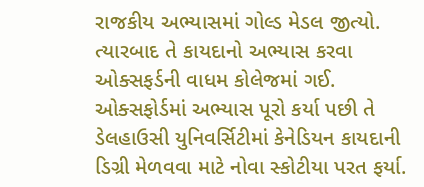રાજકીય અભ્યાસમાં ગોલ્ડ મેડલ જીત્યો. ત્યારબાદ તે કાયદાનો અભ્યાસ કરવા ઓક્સફર્ડની વાધમ કોલેજમાં ગઈ. ઓક્સફોર્ડમાં અભ્યાસ પૂરો કર્યા પછી તે ડેલહાઉસી યુનિવર્સિટીમાં કેનેડિયન કાયદાની ડિગ્રી મેળવવા માટે નોવા સ્કોટીયા પરત ફર્યા.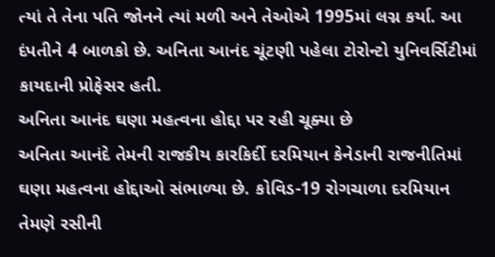ત્યાં તે તેના પતિ જોનને ત્યાં મળી અને તેઓએ 1995માં લગ્ન કર્યા. આ દંપતીને 4 બાળકો છે. અનિતા આનંદ ચૂંટણી પહેલા ટોરોન્ટો યુનિવર્સિટીમાં કાયદાની પ્રોફેસર હતી.
અનિતા આનંદ ઘણા મહત્વના હોદ્દા પર રહી ચૂક્યા છે
અનિતા આનંદે તેમની રાજકીય કારકિર્દી દરમિયાન કેનેડાની રાજનીતિમાં ઘણા મહત્વના હોદ્દાઓ સંભાળ્યા છે. કોવિડ-19 રોગચાળા દરમિયાન તેમણે રસીની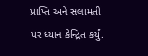પ્રાપ્તિ અને સલામતી પર ધ્યાન કેન્દ્રિત કર્યું.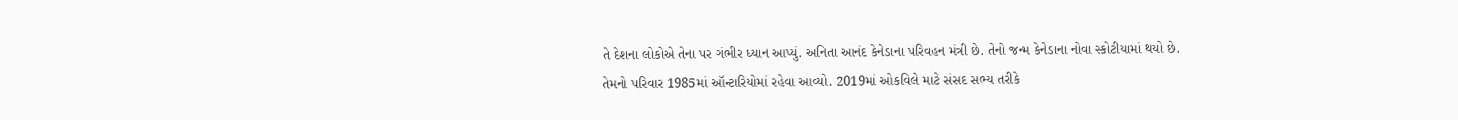તે દેશના લોકોએ તેના પર ગંભીર ધ્યાન આપ્યું. અનિતા આનંદ કેનેડાના પરિવહન મંત્રી છે. તેનો જન્મ કેનેડાના નોવા સ્કોટીયામાં થયો છે. તેમનો પરિવાર 1985માં ઑન્ટારિયોમાં રહેવા આવ્યો. 2019માં ઓકવિલે માટે સંસદ સભ્ય તરીકે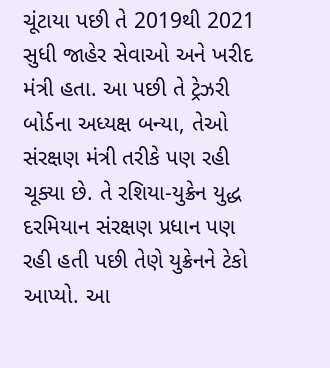ચૂંટાયા પછી તે 2019થી 2021 સુધી જાહેર સેવાઓ અને ખરીદ મંત્રી હતા. આ પછી તે ટ્રેઝરી બોર્ડના અધ્યક્ષ બન્યા, તેઓ સંરક્ષણ મંત્રી તરીકે પણ રહી ચૂક્યા છે. તે રશિયા-યુક્રેન યુદ્ધ દરમિયાન સંરક્ષણ પ્રધાન પણ રહી હતી પછી તેણે યુક્રેનને ટેકો આપ્યો. આ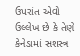ઉપરાંત એવો ઉલ્લેખ છે કે તેણે કેનેડામાં સશસ્ત્ર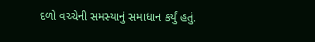દળો વચ્ચેની સમસ્યાનું સમાધાન કર્યું હતું.